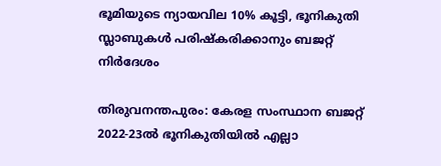ഭൂമിയുടെ ന്യായവില 10% കൂട്ടി, ഭൂനികുതി സ്ലാബുകള്‍ പരിഷ്‌കരിക്കാനും ബജറ്റ് നിര്‍ദേശം

തിരുവനന്തപുരം: കേരള സംസ്ഥാന ബജറ്റ് 2022-23ല്‍ ഭൂനികുതിയില്‍ എല്ലാ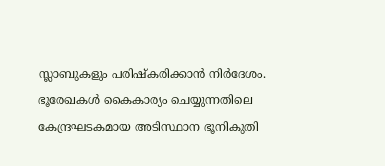സ്ലാബുകളും പരിഷ്‌കരിക്കാന്‍ നിര്‍ദേശം. ഭൂരേഖകള്‍ കൈകാര്യം ചെയ്യുന്നതിലെ കേന്ദ്രഘടകമായ അടിസ്ഥാന ഭൂനികുതി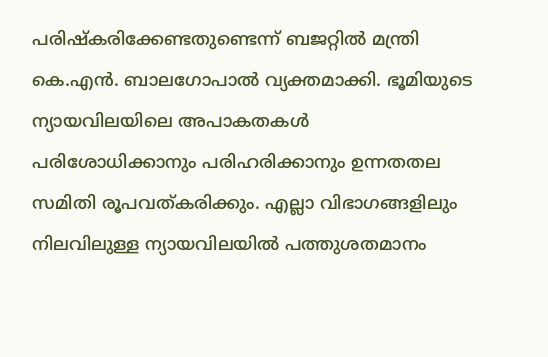പരിഷ്‌കരിക്കേണ്ടതുണ്ടെന്ന് ബജറ്റില്‍ മന്ത്രി കെ.എന്‍. ബാലഗോപാല്‍ വ്യക്തമാക്കി. ഭൂമിയുടെ ന്യായവിലയിലെ അപാകതകള്‍ പരിശോധിക്കാനും പരിഹരിക്കാനും ഉന്നതതല സമിതി രൂപവത്കരിക്കും. എല്ലാ വിഭാഗങ്ങളിലും നിലവിലുള്ള ന്യായവിലയില്‍ പത്തുശതമാനം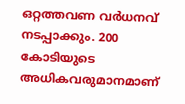ഒറ്റത്തവണ വര്‍ധനവ് നടപ്പാക്കും. 200 കോടിയുടെ അധികവരുമാനമാണ്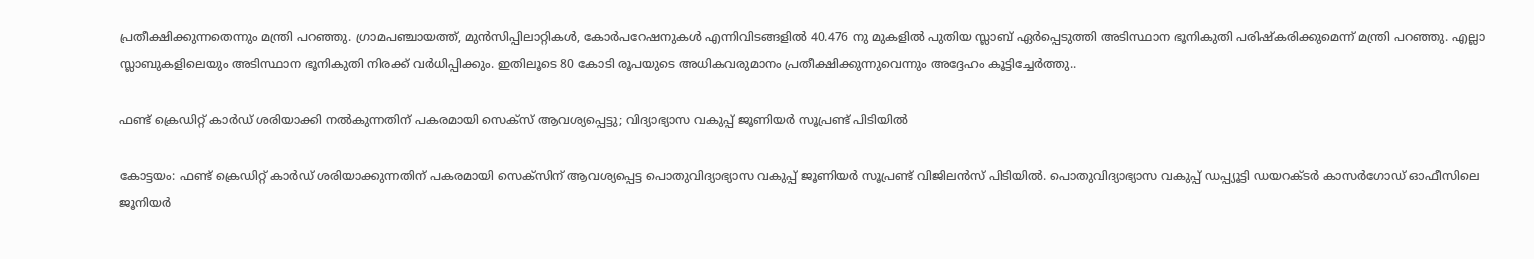പ്രതീക്ഷിക്കുന്നതെന്നും മന്ത്രി പറഞ്ഞു. ഗ്രാമപഞ്ചായത്ത്, മുന്‍സിപ്പിലാറ്റികള്‍, കോര്‍പറേഷനുകള്‍ എന്നിവിടങ്ങളില്‍ 40.476 നു മുകളില്‍ പുതിയ സ്ലാബ് ഏര്‍പ്പെടുത്തി അടിസ്ഥാന ഭൂനികുതി പരിഷ്‌കരിക്കുമെന്ന് മന്ത്രി പറഞ്ഞു. എല്ലാ സ്ലാബുകളിലെയും അടിസ്ഥാന ഭൂനികുതി നിരക്ക് വര്‍ധിപ്പിക്കും. ഇതിലൂടെ 80 കോടി രൂപയുടെ അധികവരുമാനം പ്രതീക്ഷിക്കുന്നുവെന്നും അദ്ദേഹം കൂട്ടിച്ചേര്‍ത്തു..

ഫണ്ട് ക്രെഡിറ്റ് കാര്‍ഡ് ശരിയാക്കി നല്‍കുന്നതിന് പകരമായി സെക്‌സ് ആവശ്യപ്പെട്ടു; വിദ്യാഭ്യാസ വകുപ്പ് ജൂണിയര്‍ സൂപ്രണ്ട് പിടിയില്‍

കോട്ടയം: ഫണ്ട് ക്രെഡിറ്റ് കാര്‍ഡ് ശരിയാക്കുന്നതിന് പകരമായി സെക്‌സിന് ആവശ്യപ്പെട്ട പൊതുവിദ്യാഭ്യാസ വകുപ്പ് ജൂണിയര്‍ സൂപ്രണ്ട് വിജിലന്‍സ് പിടിയില്‍. പൊതുവിദ്യാഭ്യാസ വകുപ്പ് ഡപ്പ്യൂട്ടി ഡയറക്ടര്‍ കാസര്‍ഗോഡ് ഓഫീസിലെ ജൂനിയര്‍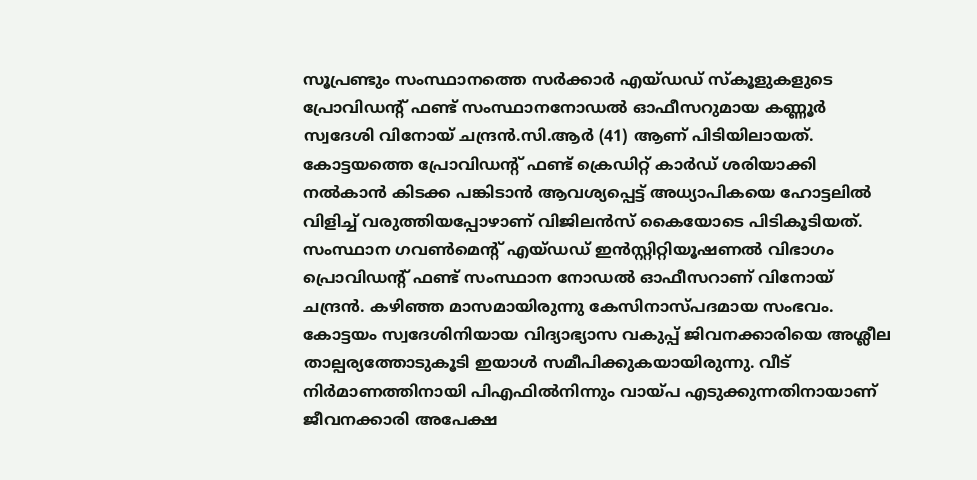സൂപ്രണ്ടും സംസ്ഥാനത്തെ സര്‍ക്കാര്‍ എയ്ഡഡ് സ്‌കൂളുകളുടെ പ്രോവിഡന്റ് ഫണ്ട് സംസ്ഥാനനോഡല്‍ ഓഫീസറുമായ കണ്ണൂര്‍ സ്വദേശി വിനോയ് ചന്ദ്രന്‍.സി.ആര്‍ (41) ആണ് പിടിയിലായത്. കോട്ടയത്തെ പ്രോവിഡന്റ് ഫണ്ട് ക്രെഡിറ്റ് കാര്‍ഡ് ശരിയാക്കി നല്‍കാന്‍ കിടക്ക പങ്കിടാന്‍ ആവശ്യപ്പെട്ട് അധ്യാപികയെ ഹോട്ടലില്‍ വിളിച്ച് വരുത്തിയപ്പോഴാണ് വിജിലന്‍സ് കൈയോടെ പിടികൂടിയത്. സംസ്ഥാന ഗവണ്‍മെന്റ് എയ്ഡഡ് ഇന്‍സ്റ്റിറ്റിയൂഷണല്‍ വിഭാഗം പ്രൊവിഡന്റ് ഫണ്ട് സംസ്ഥാന നോഡല്‍ ഓഫീസറാണ് വിനോയ് ചന്ദ്രന്‍. കഴിഞ്ഞ മാസമായിരുന്നു കേസിനാസ്പദമായ സംഭവം. കോട്ടയം സ്വദേശിനിയായ വിദ്യാഭ്യാസ വകുപ്പ് ജിവനക്കാരിയെ അശ്ലീല താല്പര്യത്തോടുകൂടി ഇയാള്‍ സമീപിക്കുകയായിരുന്നു. വീട് നിര്‍മാണത്തിനായി പിഎഫില്‍നിന്നും വായ്പ എടുക്കുന്നതിനായാണ് ജീവനക്കാരി അപേക്ഷ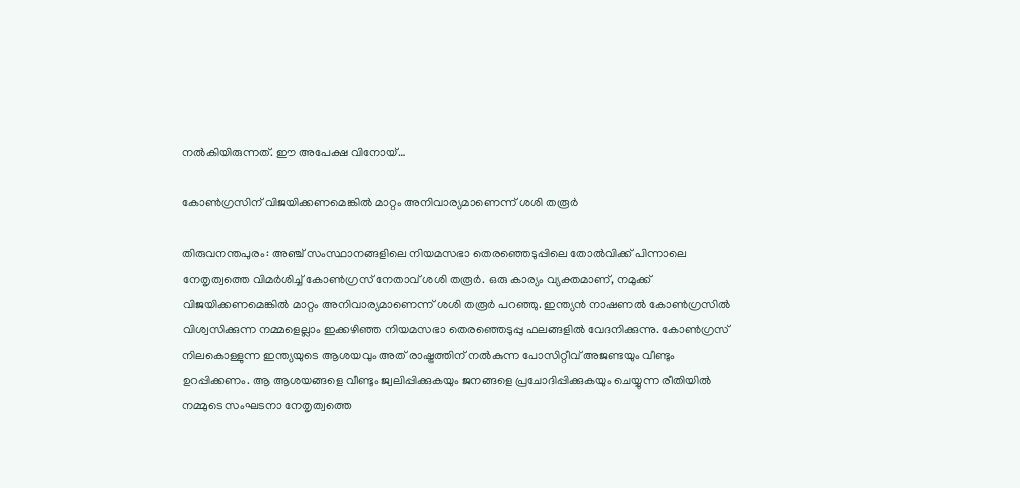നല്‍കിയിരുന്നത്. ഈ അപേക്ഷ വിനോയ്…

കോണ്‍ഗ്രസിന് വിജയിക്കണമെങ്കില്‍ മാറ്റം അനിവാര്യമാണെന്ന് ശശി തരൂര്‍

തിരുവനന്തപുരം: അഞ്ച് സംസ്ഥാനങ്ങളിലെ നിയമസഭാ തെരഞ്ഞെടുപ്പിലെ തോല്‍വിക്ക് പിന്നാലെ നേതൃത്വത്തെ വിമര്‍ശിച്ച് കോണ്‍ഗ്രസ് നേതാവ് ശശി തരൂര്‍. ഒരു കാര്യം വ്യക്തമാണ്, നമുക്ക് വിജയിക്കണമെങ്കില്‍ മാറ്റം അനിവാര്യമാണെന്ന് ശശി തരൂര്‍ പറഞ്ഞു. ഇന്ത്യന്‍ നാഷണല്‍ കോണ്‍ഗ്രസില്‍ വിശ്വസിക്കുന്ന നമ്മളെല്ലാം ഇക്കഴിഞ്ഞ നിയമസഭാ തെരഞ്ഞെടുപ്പു ഫലങ്ങളില്‍ വേദനിക്കുന്നു. കോണ്‍ഗ്രസ് നിലകൊള്ളുന്ന ഇന്ത്യയുടെ ആശയവും അത് രാഷ്ട്രത്തിന് നല്‍കുന്ന പോസിറ്റീവ് അജണ്ടയും വീണ്ടും ഉറപ്പിക്കണം. ആ ആശയങ്ങളെ വീണ്ടും ജ്വലിപ്പിക്കുകയും ജനങ്ങളെ പ്രചോദിപ്പിക്കുകയും ചെയ്യുന്ന രീതിയില്‍ നമ്മുടെ സംഘടനാ നേതൃത്വത്തെ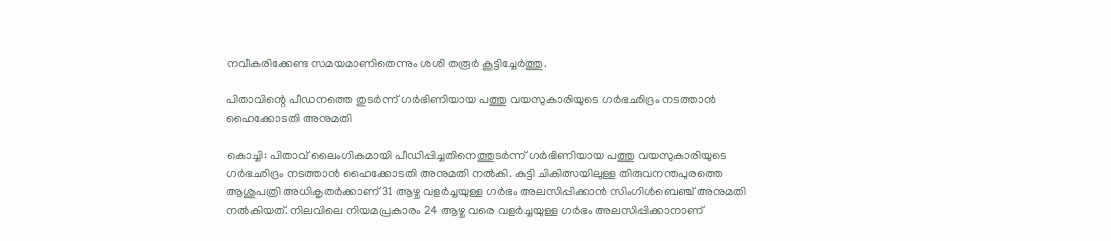നവീകരിക്കേണ്ട സമയമാണിതെന്നും ശശി തരൂര്‍ കൂട്ടിച്ചേര്‍ത്തു.

പിതാവിന്റെ പീഡനത്തെ തുടര്‍ന്ന് ഗര്‍ഭിണിയായ പത്തു വയസുകാരിയുടെ ഗര്‍ഭഛിദ്രം നടത്താന്‍ ഹൈക്കോടതി അനുമതി

കൊച്ചി: പിതാവ് ലൈംഗികമായി പീഡിപ്പിച്ചതിനെത്തുടര്‍ന്ന് ഗര്‍ഭിണിയായ പത്തു വയസുകാരിയുടെ ഗര്‍ഭഛിദ്രം നടത്താന്‍ ഹൈക്കോടതി അനുമതി നല്‍കി. കുട്ടി ചികിത്സയിലുള്ള തിരുവനന്തപുരത്തെ ആശുപത്രി അധികൃതര്‍ക്കാണ് 31 ആഴ്ച വളര്‍ച്ചയുള്ള ഗര്‍ഭം അലസിപ്പിക്കാന്‍ സിംഗിള്‍ബെഞ്ച് അനുമതി നല്‍കിയത്. നിലവിലെ നിയമപ്രകാരം 24 ആഴ്ച വരെ വളര്‍ച്ചയുള്ള ഗര്‍ഭം അലസിപ്പിക്കാനാണ്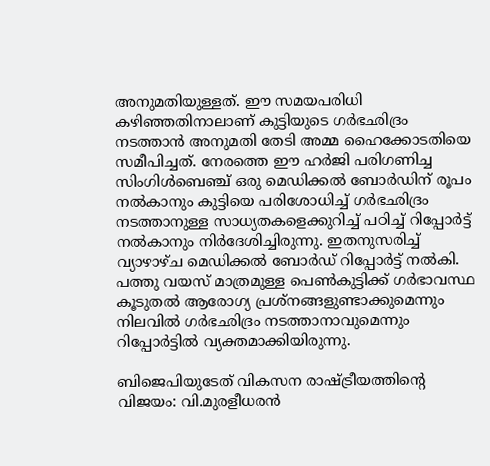അനുമതിയുള്ളത്. ഈ സമയപരിധി കഴിഞ്ഞതിനാലാണ് കുട്ടിയുടെ ഗര്‍ഭഛിദ്രം നടത്താന്‍ അനുമതി തേടി അമ്മ ഹൈക്കോടതിയെ സമീപിച്ചത്. നേരത്തെ ഈ ഹര്‍ജി പരിഗണിച്ച സിംഗിള്‍ബെഞ്ച് ഒരു മെഡിക്കല്‍ ബോര്‍ഡിന് രൂപം നല്‍കാനും കുട്ടിയെ പരിശോധിച്ച് ഗര്‍ഭഛിദ്രം നടത്താനുള്ള സാധ്യതകളെക്കുറിച്ച് പഠിച്ച് റിപ്പോര്‍ട്ട് നല്‍കാനും നിര്‍ദേശിച്ചിരുന്നു. ഇതനുസരിച്ച് വ്യാഴാഴ്ച മെഡിക്കല്‍ ബോര്‍ഡ് റിപ്പോര്‍ട്ട് നല്‍കി. പത്തു വയസ് മാത്രമുള്ള പെണ്‍കുട്ടിക്ക് ഗര്‍ഭാവസ്ഥ കൂടുതല്‍ ആരോഗ്യ പ്രശ്നങ്ങളുണ്ടാക്കുമെന്നും നിലവില്‍ ഗര്‍ഭഛിദ്രം നടത്താനാവുമെന്നും റിപ്പോര്‍ട്ടില്‍ വ്യക്തമാക്കിയിരുന്നു.

ബിജെപിയുടേത് വികസന രാഷ്ട്രീയത്തിന്റെ വിജയം: വി.മുരളീധരന്‍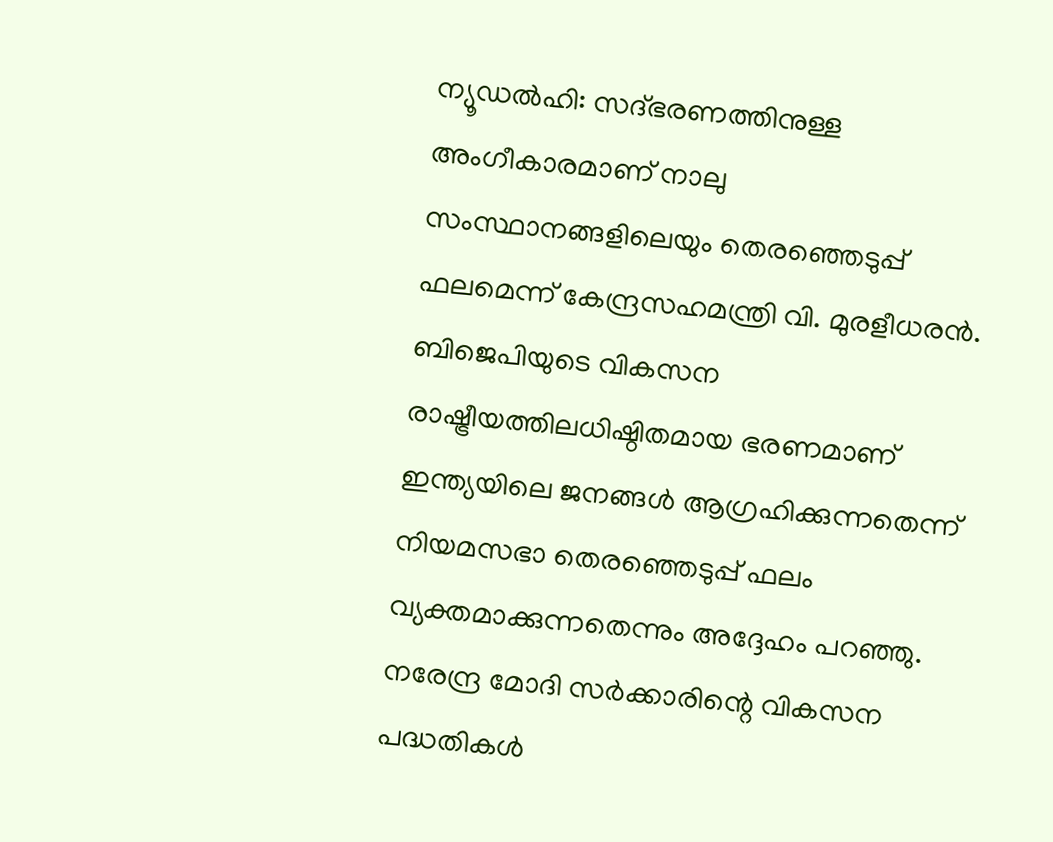ന്യൂഡല്‍ഹി: സദ്ഭരണത്തിനുള്ള അംഗീകാരമാണ് നാലു സംസ്ഥാനങ്ങളിലെയും തെരഞ്ഞെടുപ്പ് ഫലമെന്ന് കേന്ദ്രസഹമന്ത്രി വി. മുരളീധരന്‍. ബിജെപിയുടെ വികസന രാഷ്ട്രീയത്തിലധിഷ്ഠിതമായ ഭരണമാണ് ഇന്ത്യയിലെ ജനങ്ങള്‍ ആഗ്രഹിക്കുന്നതെന്ന് നിയമസഭാ തെരഞ്ഞെടുപ്പ് ഫലം വ്യക്തമാക്കുന്നതെന്നും അദ്ദേഹം പറഞ്ഞു. നരേന്ദ്ര മോദി സര്‍ക്കാരിന്റെ വികസന പദ്ധതികള്‍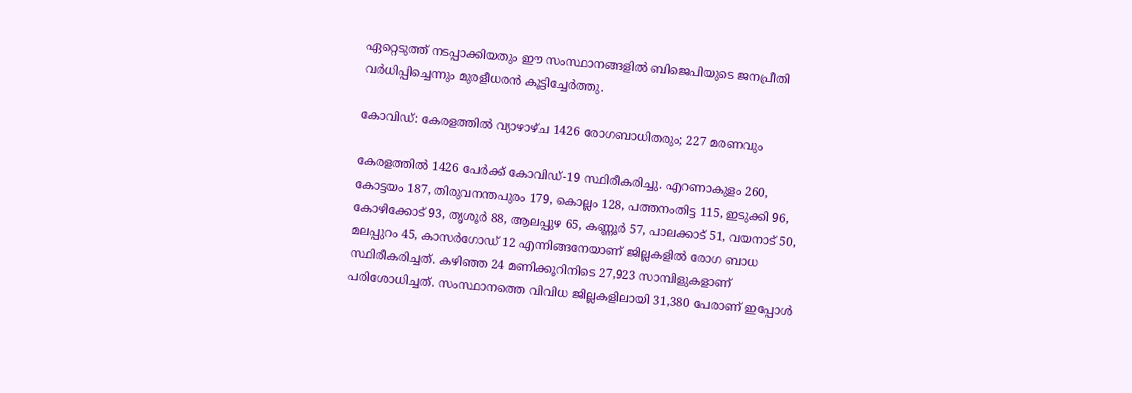ഏറ്റെടുത്ത് നടപ്പാക്കിയതും ഈ സംസ്ഥാനങ്ങളില്‍ ബിജെപിയുടെ ജനപ്രീതി വര്‍ധിപ്പിച്ചെന്നും മുരളീധരന്‍ കൂട്ടിച്ചേര്‍ത്തു.

കോവിഡ്: കേരളത്തില്‍ വ്യാഴാഴ്ച 1426 രോഗബാധിതരും; 227 മരണവും

കേരളത്തില്‍ 1426 പേര്‍ക്ക് കോവിഡ്-19 സ്ഥിരീകരിച്ചു. എറണാകുളം 260, കോട്ടയം 187, തിരുവനന്തപുരം 179, കൊല്ലം 128, പത്തനംതിട്ട 115, ഇടുക്കി 96, കോഴിക്കോട് 93, തൃശൂര്‍ 88, ആലപ്പുഴ 65, കണ്ണൂര്‍ 57, പാലക്കാട് 51, വയനാട് 50, മലപ്പുറം 45, കാസര്‍ഗോഡ് 12 എന്നിങ്ങനേയാണ് ജില്ലകളില്‍ രോഗ ബാധ സ്ഥിരീകരിച്ചത്. കഴിഞ്ഞ 24 മണിക്കൂറിനിടെ 27,923 സാമ്പിളുകളാണ് പരിശോധിച്ചത്. സംസ്ഥാനത്തെ വിവിധ ജില്ലകളിലായി 31,380 പേരാണ് ഇപ്പോള്‍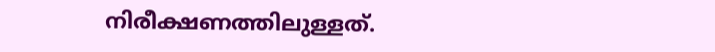നിരീക്ഷണത്തിലുള്ളത്.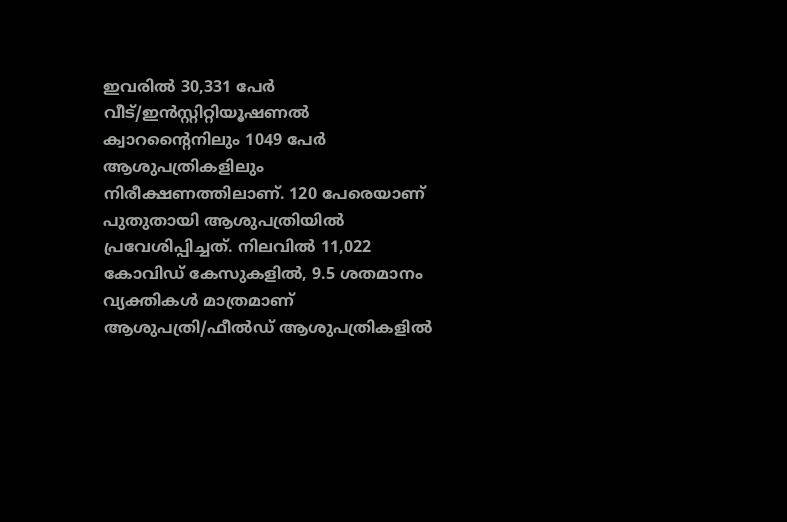ഇവരില്‍ 30,331 പേര്‍ വീട്/ഇന്‍സ്റ്റിറ്റിയൂഷണല്‍ ക്വാറന്റൈനിലും 1049 പേര്‍ ആശുപത്രികളിലും നിരീക്ഷണത്തിലാണ്. 120 പേരെയാണ് പുതുതായി ആശുപത്രിയില്‍ പ്രവേശിപ്പിച്ചത്. നിലവില്‍ 11,022 കോവിഡ് കേസുകളില്‍, 9.5 ശതമാനം വ്യക്തികള്‍ മാത്രമാണ് ആശുപത്രി/ഫീല്‍ഡ് ആശുപത്രികളില്‍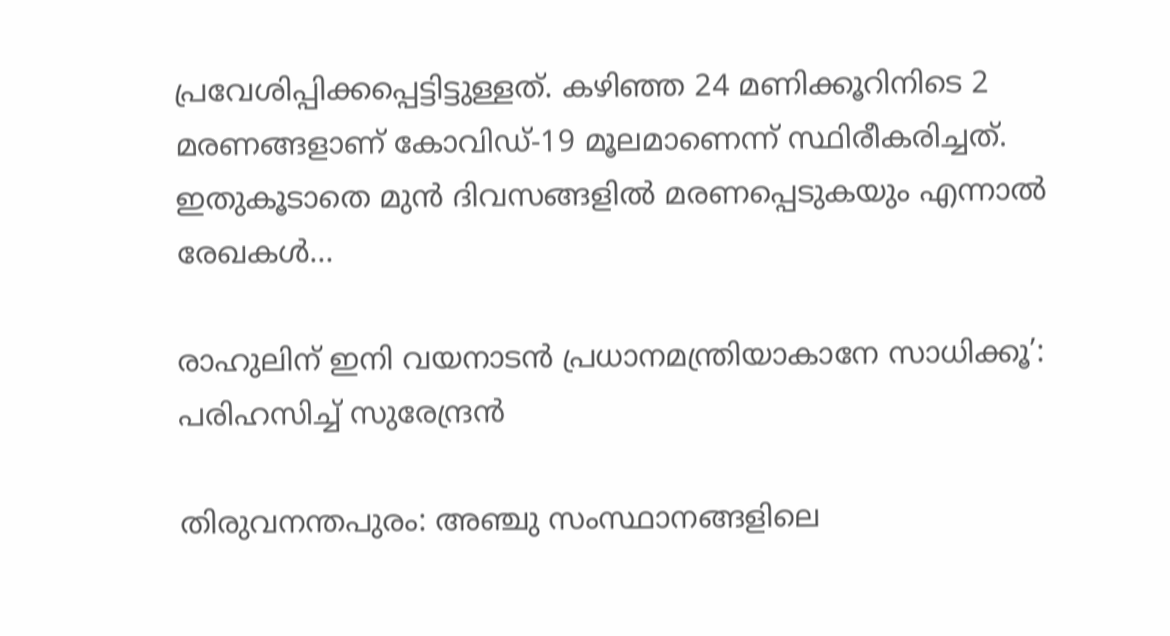പ്രവേശിപ്പിക്കപ്പെട്ടിട്ടുള്ളത്. കഴിഞ്ഞ 24 മണിക്കൂറിനിടെ 2 മരണങ്ങളാണ് കോവിഡ്-19 മൂലമാണെന്ന് സ്ഥിരീകരിച്ചത്. ഇതുകൂടാതെ മുന്‍ ദിവസങ്ങളില്‍ മരണപ്പെടുകയും എന്നാല്‍ രേഖകള്‍…

രാഹുലിന് ഇനി വയനാടന്‍ പ്രധാനമന്ത്രിയാകാനേ സാധിക്കൂ’: പരിഹസിച്ച് സുരേന്ദ്രന്‍

തിരുവനന്തപുരം: അഞ്ചു സംസ്ഥാനങ്ങളിലെ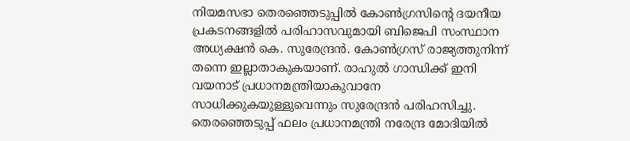നിയമസഭാ തെരഞ്ഞെടുപ്പില്‍ കോണ്‍ഗ്രസിന്റെ ദയനീയ പ്രകടനങ്ങളില്‍ പരിഹാസവുമായി ബിജെപി സംസ്ഥാന അധ്യക്ഷന്‍ കെ. സുരേന്ദ്രന്‍. കോണ്‍ഗ്രസ് രാജ്യത്തുനിന്ന് തന്നെ ഇല്ലാതാകുകയാണ്. രാഹുല്‍ ഗാന്ധിക്ക് ഇനി വയനാട് പ്രധാനമന്ത്രിയാകുവാനേ സാധിക്കുകയുള്ളുവെന്നും സുരേന്ദ്രന്‍ പരിഹസിച്ചു. തെരഞ്ഞെടുപ്പ് ഫലം പ്രധാനമന്ത്രി നരേന്ദ്ര മോദിയില്‍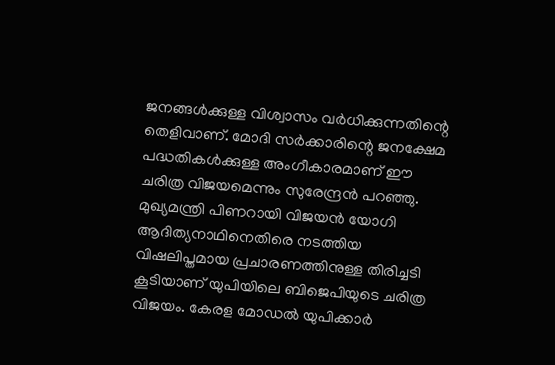ജനങ്ങള്‍ക്കുള്ള വിശ്വാസം വര്‍ധിക്കുന്നതിന്റെ തെളിവാണ്. മോദി സര്‍ക്കാരിന്റെ ജനക്ഷേമ പദ്ധതികള്‍ക്കുള്ള അംഗീകാരമാണ് ഈ ചരിത്ര വിജയമെന്നും സുരേന്ദ്രന്‍ പറഞ്ഞു. മുഖ്യമന്ത്രി പിണറായി വിജയന്‍ യോഗി ആദിത്യനാഥിനെതിരെ നടത്തിയ വിഷലിപ്തമായ പ്രചാരണത്തിനുള്ള തിരിച്ചടി കൂടിയാണ് യുപിയിലെ ബിജെപിയുടെ ചരിത്ര വിജയം. കേരള മോഡല്‍ യുപിക്കാര്‍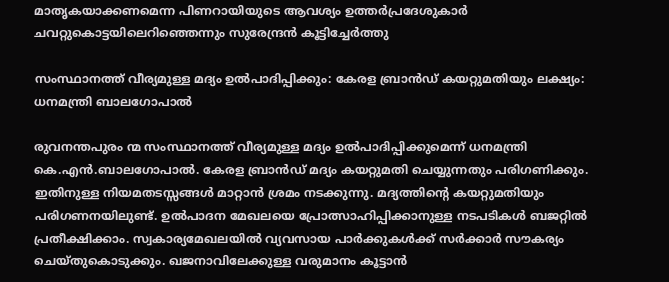മാതൃകയാക്കണമെന്ന പിണറായിയുടെ ആവശ്യം ഉത്തര്‍പ്രദേശുകാര്‍ ചവറ്റുകൊട്ടയിലെറിഞ്ഞെന്നും സുരേന്ദ്രന്‍ കൂട്ടിച്ചേര്‍ത്തു

സംസ്ഥാനത്ത് വീര്യമുള്ള മദ്യം ഉല്‍പാദിപ്പിക്കും: കേരള ബ്രാന്‍ഡ് കയറ്റുമതിയും ലക്ഷ്യം: ധനമന്ത്രി ബാലഗോപാല്‍

രുവനന്തപുരം ന്മ സംസ്ഥാനത്ത് വീര്യമുള്ള മദ്യം ഉല്‍പാദിപ്പിക്കുമെന്ന് ധനമന്ത്രി കെ.എന്‍.ബാലഗോപാല്‍. കേരള ബ്രാന്‍ഡ് മദ്യം കയറ്റുമതി ചെയ്യുന്നതും പരിഗണിക്കും. ഇതിനുള്ള നിയമതടസ്സങ്ങള്‍ മാറ്റാന്‍ ശ്രമം നടക്കുന്നു. മദ്യത്തിന്റെ കയറ്റുമതിയും പരിഗണനയിലുണ്ട്. ഉല്‍പാദന മേഖലയെ പ്രോത്സാഹിപ്പിക്കാനുള്ള നടപടികള്‍ ബജറ്റില്‍ പ്രതീക്ഷിക്കാം. സ്വകാര്യമേഖലയില്‍ വ്യവസായ പാര്‍ക്കുകള്‍ക്ക് സര്‍ക്കാര്‍ സൗകര്യം ചെയ്തുകൊടുക്കും. ഖജനാവിലേക്കുള്ള വരുമാനം കൂട്ടാന്‍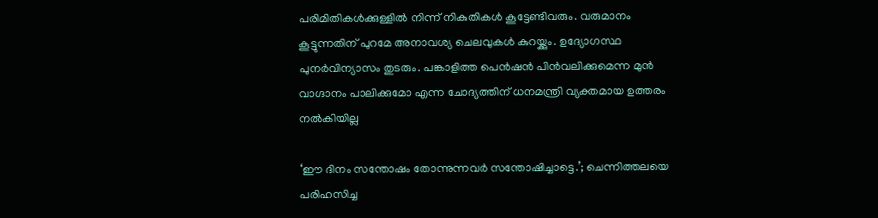പരിമിതികള്‍ക്കുള്ളില്‍ നിന്ന് നികുതികള്‍ കൂട്ടേണ്ടിവരും. വരുമാനം കൂട്ടുന്നതിന് പുറമേ അനാവശ്യ ചെലവുകള്‍ കുറയ്ക്കും. ഉദ്യോഗസ്ഥ പുനര്‍വിന്യാസം തുടരും. പങ്കാളിത്ത പെന്‍ഷന്‍ പിന്‍വലിക്കുമെന്ന മുന്‍ വാഗ്ദാനം പാലിക്കുമോ എന്ന ചോദ്യത്തിന് ധനമന്ത്രി വ്യക്തമായ ഉത്തരം നല്‍കിയില്ല

‘ഈ ദിനം സന്തോഷം തോന്നുന്നവര്‍ സന്തോഷിച്ചാട്ടെ.’; ചെന്നിത്തലയെ പരിഹസിച്ച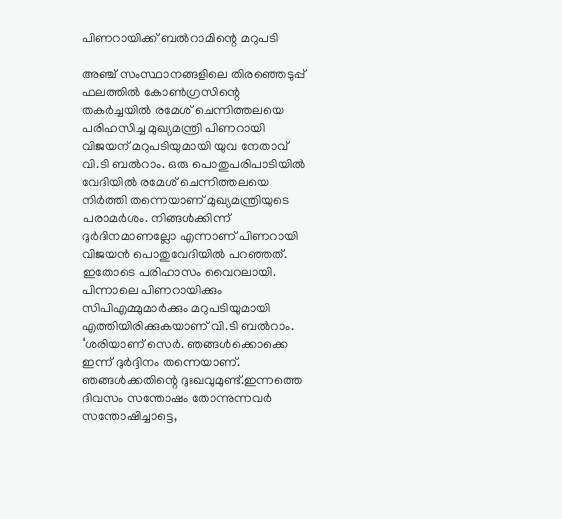പിണറായിക്ക് ബല്‍റാമിന്റെ മറുപടി

അഞ്ച് സംസ്ഥാനങ്ങളിലെ തിരഞ്ഞെടുപ്പ് ഫലത്തില്‍ കോണ്‍ഗ്രസിന്റെ തകര്‍ച്ചയില്‍ രമേശ് ചെന്നിത്തലയെ പരിഹസിച്ച മുഖ്യമന്ത്രി പിണറായി വിജയന് മറുപടിയുമായി യുവ നേതാവ് വി.ടി ബല്‍റാം. ഒരു പൊതുപരിപാടിയില്‍ വേദിയില്‍ രമേശ് ചെന്നിത്തലയെ നിര്‍ത്തി തന്നെയാണ് മുഖ്യമന്ത്രിയുടെ പരാമര്‍ശം. നിങ്ങള്‍ക്കിന്ന് ദുര്‍ദിനമാണല്ലോ എന്നാണ് പിണറായി വിജയന്‍ പൊതുവേദിയില്‍ പറഞ്ഞത്. ഇതോടെ പരിഹാസം വൈറലായി. പിന്നാലെ പിണറായിക്കും സിപിഎമ്മുമാര്‍ക്കും മറുപടിയുമായി എത്തിയിരിക്കുകയാണ് വി.ടി ബല്‍റാം. ‘ശരിയാണ് സെര്‍. ഞങ്ങള്‍ക്കൊക്കെ ഇന്ന് ദുര്‍ദ്ദിനം തന്നെയാണ്. ഞങ്ങള്‍ക്കതിന്റെ ദുഃഖവുമുണ്ട്.ഇന്നത്തെ ദിവസം സന്തോഷം തോന്നുന്നവര്‍ സന്തോഷിച്ചാട്ടെ,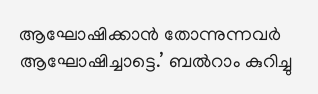ആഘോഷിക്കാന്‍ തോന്നുന്നവര്‍ ആഘോഷിച്ചാട്ടെ.’ ബല്‍റാം കുറിച്ചു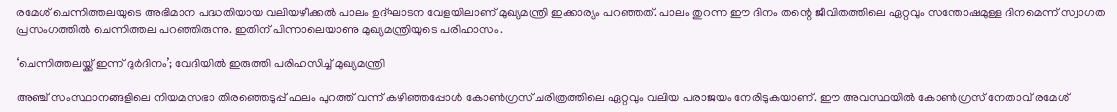രമേശ് ചെന്നിത്തലയുടെ അഭിമാന പദ്ധതിയായ വലിയഴീക്കല്‍ പാലം ഉദ്ഘാടന വേളയിലാണ് മുഖ്യമന്ത്രി ഇക്കാര്യം പറഞ്ഞത്. പാലം തുറന്ന ഈ ദിനം തന്റെ ജീവിതത്തിലെ ഏറ്റവും സന്തോഷമുള്ള ദിനമെന്ന് സ്വാഗത പ്രസംഗത്തില്‍ ചെന്നിത്തല പറഞ്ഞിരുന്നു. ഇതിന് പിന്നാലെയാണു മുഖ്യമന്ത്രിയുടെ പരിഹാസം.

‘ചെന്നിത്തലയ്ക്ക് ഇന്ന് ദുര്‍ദിനം’; വേദിയില്‍ ഇരുത്തി പരിഹസിച്ച് മുഖ്യമന്ത്രി

അഞ്ച് സംസ്ഥാനങ്ങളിലെ നിയമസഭാ തിരഞ്ഞെടുപ്പ് ഫലം പുറത്ത് വന്ന് കഴിഞ്ഞപ്പോള്‍ കോണ്‍ഗ്രസ് ചരിത്രത്തിലെ ഏറ്റവും വലിയ പരാജയം നേരിടുകയാണ്. ഈ അവസ്ഥയില്‍ കോണ്‍ഗ്രസ് നേതാവ് രമേശ്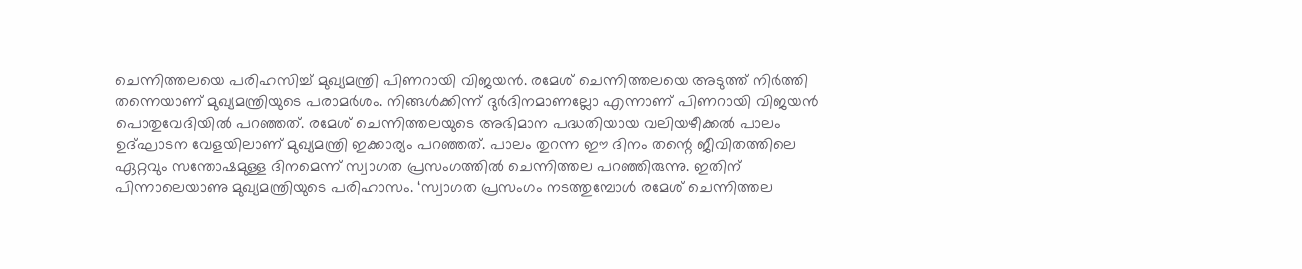ചെന്നിത്തലയെ പരിഹസിച്ച് മുഖ്യമന്ത്രി പിണറായി വിജയന്‍. രമേശ് ചെന്നിത്തലയെ അടുത്ത് നിര്‍ത്തി തന്നെയാണ് മുഖ്യമന്ത്രിയുടെ പരാമര്‍ശം. നിങ്ങള്‍ക്കിന്ന് ദുര്‍ദിനമാണല്ലോ എന്നാണ് പിണറായി വിജയന്‍ പൊതുവേദിയില്‍ പറഞ്ഞത്. രമേശ് ചെന്നിത്തലയുടെ അഭിമാന പദ്ധതിയായ വലിയഴീക്കല്‍ പാലം ഉദ്ഘാടന വേളയിലാണ് മുഖ്യമന്ത്രി ഇക്കാര്യം പറഞ്ഞത്. പാലം തുറന്ന ഈ ദിനം തന്റെ ജീവിതത്തിലെ ഏറ്റവും സന്തോഷമുള്ള ദിനമെന്ന് സ്വാഗത പ്രസംഗത്തില്‍ ചെന്നിത്തല പറഞ്ഞിരുന്നു. ഇതിന് പിന്നാലെയാണു മുഖ്യമന്ത്രിയുടെ പരിഹാസം. ‘സ്വാഗത പ്രസംഗം നടത്തുമ്പോള്‍ രമേശ് ചെന്നിത്തല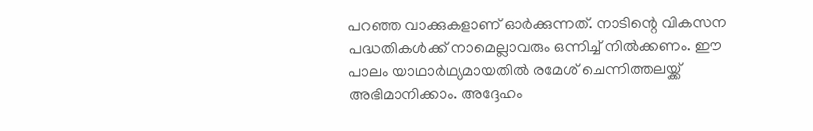പറഞ്ഞ വാക്കുകളാണ് ഓര്‍ക്കുന്നത്. നാടിന്റെ വികസന പദ്ധതികള്‍ക്ക് നാമെല്ലാവരും ഒന്നിച്ച് നില്‍ക്കണം. ഈ പാലം യാഥാര്‍ഥ്യമായതില്‍ രമേശ് ചെന്നിത്തലയ്ക്ക് അഭിമാനിക്കാം. അദ്ദേഹം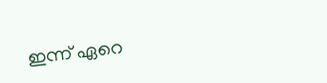ഇന്ന് ഏറെ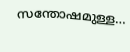സന്തോഷമുള്ള…